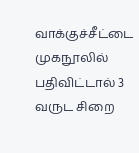வாக்குச்சீட்டை முகநூலில் பதிவிட்டால் 3 வருட சிறை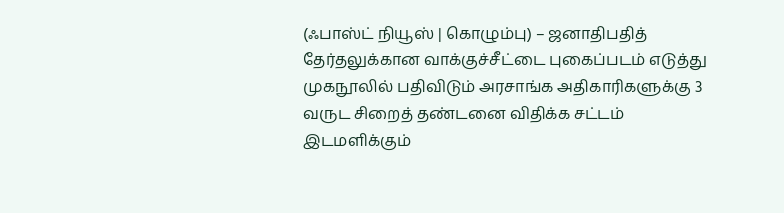(ஃபாஸ்ட் நியூஸ் | கொழும்பு) – ஜனாதிபதித் தேர்தலுக்கான வாக்குச்சீட்டை புகைப்படம் எடுத்து முகநூலில் பதிவிடும் அரசாங்க அதிகாரிகளுக்கு 3 வருட சிறைத் தண்டனை விதிக்க சட்டம் இடமளிக்கும்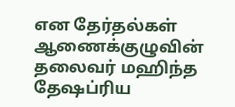என தேர்தல்கள் ஆணைக்குழுவின் தலைவர் மஹிந்த தேஷப்ரிய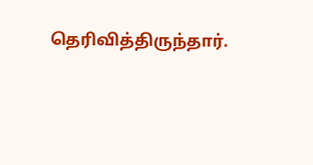தெரிவித்திருந்தார்.